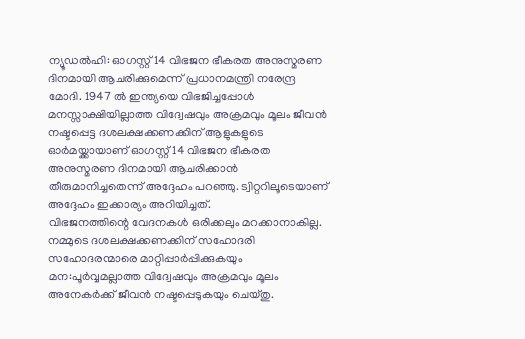ന്യൂഡൽഹി: ഓഗസ്റ്റ് 14 വിഭജന ഭീകരത അനുസ്മരണ ദിനമായി ആചരിക്കുമെന്ന് പ്രധാനമന്ത്രി നരേന്ദ്ര മോദി. 1947 ൽ ഇന്ത്യയെ വിഭജിച്ചപ്പോൾ മനസ്സാക്ഷിയില്ലാത്ത വിദ്വേഷവും അക്രമവും മൂലം ജീവൻ നഷ്ടപ്പെട്ട ദശലക്ഷക്കണക്കിന് ആളുകളുടെ ഓർമയ്ക്കായാണ് ഓഗസ്റ്റ് 14 വിഭജന ഭീകരത അനുസ്മരണ ദിനമായി ആചരിക്കാൻ തീരുമാനിച്ചതെന്ന് അദ്ദേഹം പറഞ്ഞു. ട്വിറ്ററിലൂടെയാണ് അദ്ദേഹം ഇക്കാര്യം അറിയിച്ചത്.
വിഭജനത്തിന്റെ വേദനകൾ ഒരിക്കലും മറക്കാനാകില്ല. നമ്മുടെ ദശലക്ഷക്കണക്കിന് സഹോദരി സഹോദരന്മാരെ മാറ്റിപ്പാർപ്പിക്കുകയും മന:പൂർവ്വമല്ലാത്ത വിദ്വേഷവും അക്രമവും മൂലം അനേകർക്ക് ജീവൻ നഷ്ടപ്പെടുകയും ചെയ്തു.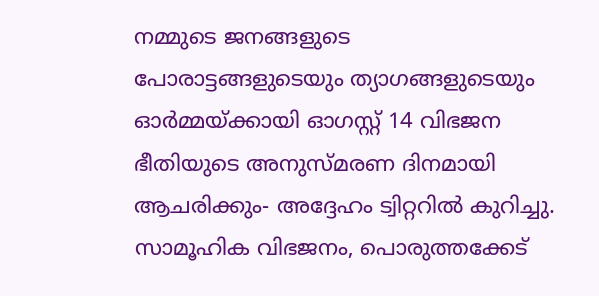നമ്മുടെ ജനങ്ങളുടെ പോരാട്ടങ്ങളുടെയും ത്യാഗങ്ങളുടെയും ഓർമ്മയ്ക്കായി ഓഗസ്റ്റ് 14 വിഭജന ഭീതിയുടെ അനുസ്മരണ ദിനമായി ആചരിക്കും- അദ്ദേഹം ട്വിറ്ററിൽ കുറിച്ചു.
സാമൂഹിക വിഭജനം, പൊരുത്തക്കേട്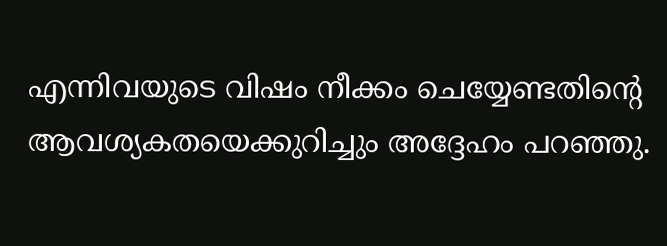എന്നിവയുടെ വിഷം നീക്കം ചെയ്യേണ്ടതിന്റെ ആവശ്യകതയെക്കുറിച്ചും അദ്ദേഹം പറഞ്ഞു.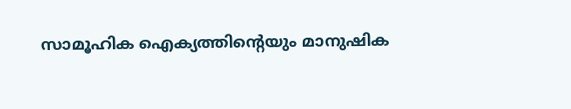സാമൂഹിക ഐക്യത്തിന്റെയും മാനുഷിക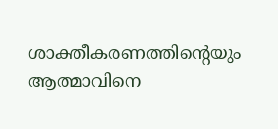ശാക്തീകരണത്തിന്റെയും ആത്മാവിനെ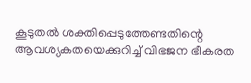കൂടുതൽ ശക്തിപ്പെടുത്തേണ്ടതിന്റെ ആവശ്യകതയെക്കുറിച്ച് വിഭജന ഭീകരത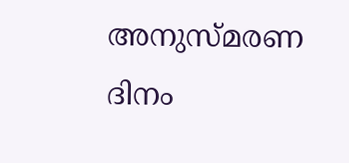അനുസ്മരണ ദിനം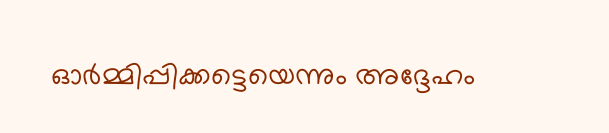ഓർമ്മിപ്പിക്കട്ടെയെന്നും അദ്ദേഹം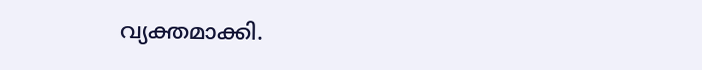വ്യക്തമാക്കി.